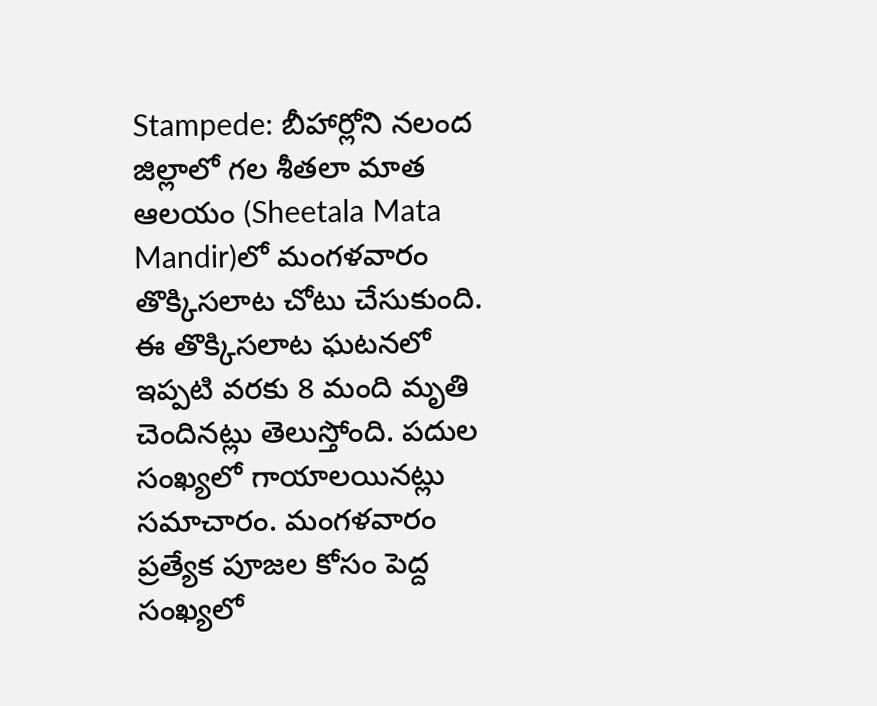Stampede: బీహార్లోని నలంద జిల్లాలో గల శీతలా మాత ఆలయం (Sheetala Mata Mandir)లో మంగళవారం తొక్కిసలాట చోటు చేసుకుంది. ఈ తొక్కిసలాట ఘటనలో ఇప్పటి వరకు 8 మంది మృతి చెందినట్లు తెలుస్తోంది. పదుల సంఖ్యలో గాయాలయినట్లు సమాచారం. మంగళవారం ప్రత్యేక పూజల కోసం పెద్ద సంఖ్యలో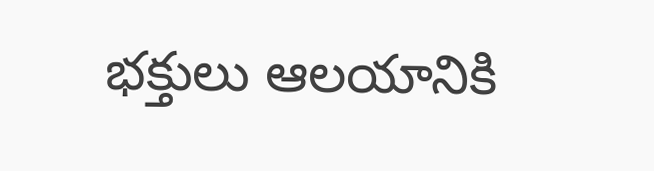భక్తులు ఆలయానికి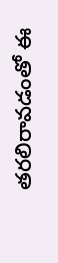తరలిరావడంతో ఈ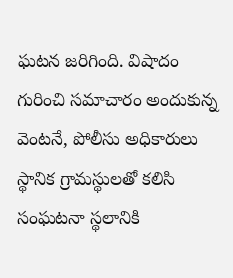ఘటన జరిగింది. విషాదం గురించి సమాచారం అందుకున్న వెంటనే, పోలీసు అధికారులు స్థానిక గ్రామస్థులతో కలిసి సంఘటనా స్థలానికి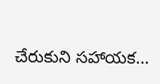చేరుకుని సహాయక…